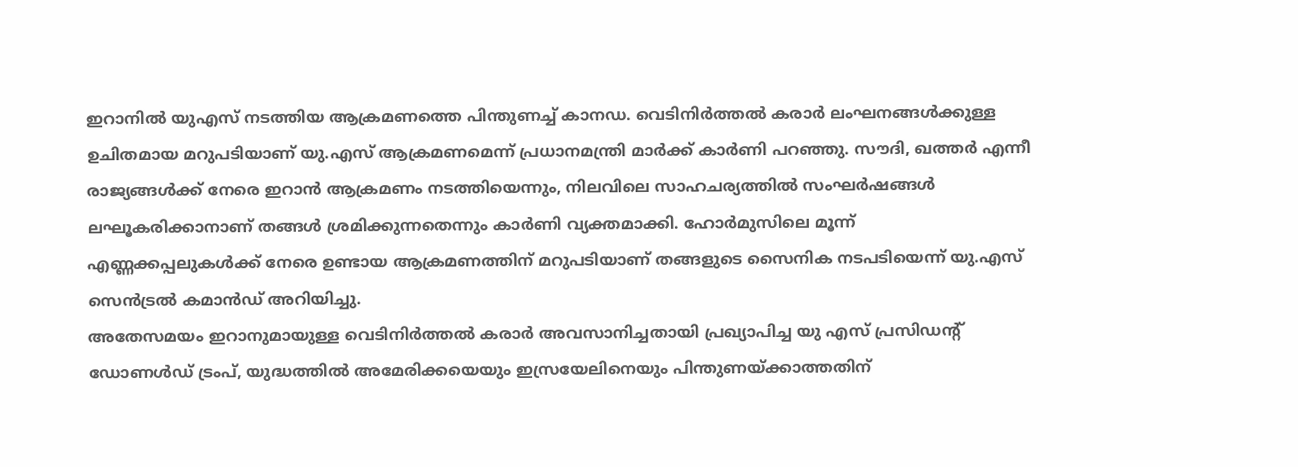ഇറാനിൽ യുഎസ് നടത്തിയ ആക്രമണത്തെ പിന്തുണച്ച് കാനഡ. വെടിനിർത്തൽ കരാർ ലംഘനങ്ങൾക്കുള്ള ഉചിതമായ മറുപടിയാണ് യു.എസ് ആക്രമണമെന്ന് പ്രധാനമന്ത്രി മാർക്ക് കാർണി പറഞ്ഞു. സൗദി, ഖത്തർ എന്നീ രാജ്യങ്ങൾക്ക് നേരെ ഇറാൻ ആക്രമണം നടത്തിയെന്നും, നിലവിലെ സാഹചര്യത്തിൽ സംഘർഷങ്ങൾ ലഘൂകരിക്കാനാണ് തങ്ങൾ ശ്രമിക്കുന്നതെന്നും കാർണി വ്യക്തമാക്കി. ഹോർമുസിലെ മൂന്ന് എണ്ണക്കപ്പലുകൾക്ക് നേരെ ഉണ്ടായ ആക്രമണത്തിന് മറുപടിയാണ് തങ്ങളുടെ സൈനിക നടപടിയെന്ന് യു.എസ് സെൻട്രൽ കമാൻഡ് അറിയിച്ചു.
അതേസമയം ഇറാനുമായുള്ള വെടിനിർത്തൽ കരാർ അവസാനിച്ചതായി പ്രഖ്യാപിച്ച യു എസ് പ്രസിഡൻ്റ് ഡോണൾഡ് ട്രംപ്, യുദ്ധത്തിൽ അമേരിക്കയെയും ഇസ്രയേലിനെയും പിന്തുണയ്ക്കാത്തതിന്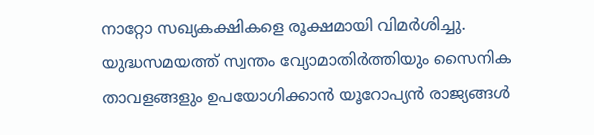നാറ്റോ സഖ്യകക്ഷികളെ രൂക്ഷമായി വിമർശിച്ചു. യുദ്ധസമയത്ത് സ്വന്തം വ്യോമാതിർത്തിയും സൈനിക താവളങ്ങളും ഉപയോഗിക്കാൻ യൂറോപ്യൻ രാജ്യങ്ങൾ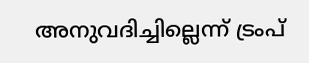അനുവദിച്ചില്ലെന്ന് ട്രംപ്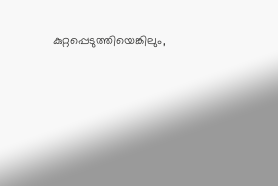കുറ്റപ്പെടുത്തിയെങ്കിലും,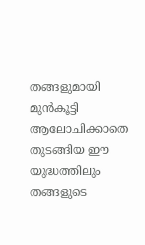തങ്ങളുമായി മുൻകൂട്ടി ആലോചിക്കാതെ തുടങ്ങിയ ഈ യുദ്ധത്തിലും തങ്ങളുടെ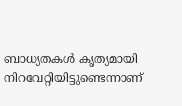ബാധ്യതകൾ കൃത്യമായി നിറവേറ്റിയിട്ടുണ്ടെന്നാണ്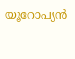യൂറോപ്യൻ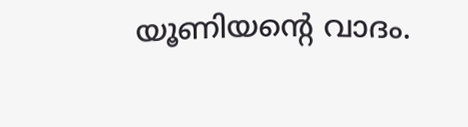യൂണിയൻ്റെ വാദം.